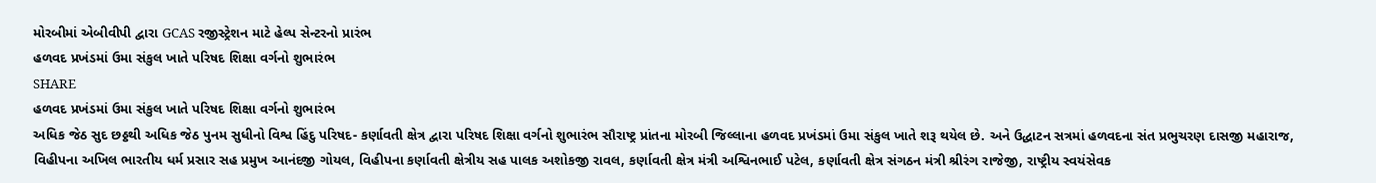મોરબીમાં એબીવીપી દ્વારા GCAS રજીસ્ટ્રેશન માટે હેલ્પ સેન્ટરનો પ્રારંભ
હળવદ પ્રખંડમાં ઉમા સંકુલ ખાતે પરિષદ શિક્ષા વર્ગનો શુભારંભ
SHARE
હળવદ પ્રખંડમાં ઉમા સંકુલ ખાતે પરિષદ શિક્ષા વર્ગનો શુભારંભ
અધિક જેઠ સુદ છઠ્ઠથી અધિક જેઠ પુનમ સુધીનો વિશ્વ હિંદુ પરિષદ- કર્ણાવતી ક્ષેત્ર દ્વારા પરિષદ શિક્ષા વર્ગનો શુભારંભ સૌરાષ્ટ્ર પ્રાંતના મોરબી જિલ્લાના હળવદ પ્રખંડમાં ઉમા સંકુલ ખાતે શરૂ થયેલ છે. અને ઉદ્ધાટન સત્રમાં હળવદના સંત પ્રભુચરણ દાસજી મહારાજ, વિહીપના અખિલ ભારતીય ધર્મ પ્રસાર સહ પ્રમુખ આનંદજી ગોયલ, વિહીપના કર્ણાવતી ક્ષેત્રીય સહ પાલક અશોકજી રાવલ, કર્ણાવતી ક્ષેત્ર મંત્રી અશ્વિનભાઈ પટેલ, કર્ણાવતી ક્ષેત્ર સંગઠન મંત્રી શ્રીરંગ રાજેજી, રાષ્ટ્રીય સ્વયંસેવક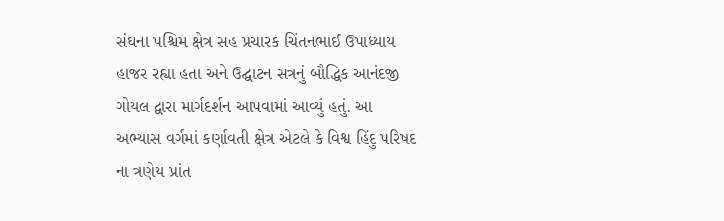સંઘના પશ્ચિમ ક્ષેત્ર સહ પ્રચારક ચિંતનભાઈ ઉપાધ્યાય હાજર રહ્યા હતા અને ઉદ્ઘાટન સત્રનું બૌદ્ધિક આનંદજી ગોયલ દ્વારા માર્ગદર્શન આપવામાં આવ્યું હતું. આ અભ્યાસ વર્ગમાં કર્ણાવતી ક્ષેત્ર એટલે કે વિશ્વ હિંદુ પરિષદ ના ત્રણેય પ્રાંત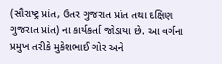(સૌરાષ્ટ્ર પ્રાંત, ઉતર ગુજરાત પ્રાંત તથા દક્ષિણ ગુજરાત પ્રાંત) ના કાર્યકર્તા જોડાયા છે. આ વર્ગના પ્રમુખ તરીકે મુકેશભાઈ ગોર અને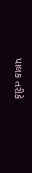પાલક તરીકે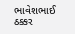ભાવેશભાઈ ઠક્કર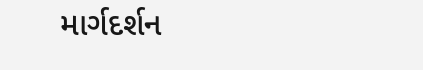માર્ગદર્શન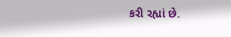કરી રહ્યાં છે.